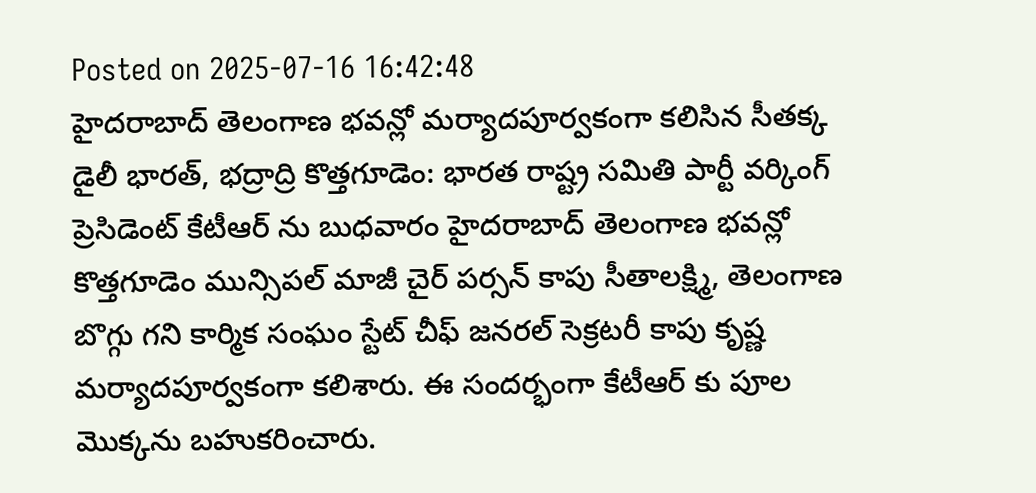Posted on 2025-07-16 16:42:48
హైదరాబాద్ తెలంగాణ భవన్లో మర్యాదపూర్వకంగా కలిసిన సీతక్క
డైలీ భారత్, భద్రాద్రి కొత్తగూడెం: భారత రాష్ట్ర సమితి పార్టీ వర్కింగ్ ప్రెసిడెంట్ కేటీఆర్ ను బుధవారం హైదరాబాద్ తెలంగాణ భవన్లో కొత్తగూడెం మున్సిపల్ మాజీ చైర్ పర్సన్ కాపు సీతాలక్ష్మి, తెలంగాణ బొగ్గు గని కార్మిక సంఘం స్టేట్ చీఫ్ జనరల్ సెక్రటరీ కాపు కృష్ణ మర్యాదపూర్వకంగా కలిశారు. ఈ సందర్భంగా కేటీఆర్ కు పూల మొక్కను బహుకరించారు.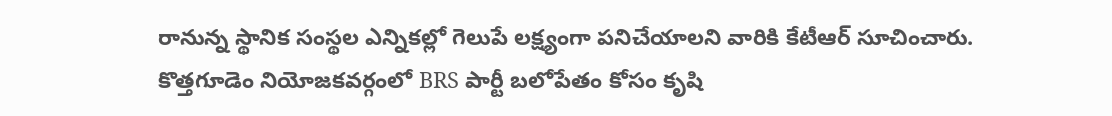రానున్న స్థానిక సంస్థల ఎన్నికల్లో గెలుపే లక్ష్యంగా పనిచేయాలని వారికి కేటీఆర్ సూచించారు. కొత్తగూడెం నియోజకవర్గంలో BRS పార్టీ బలోపేతం కోసం కృషి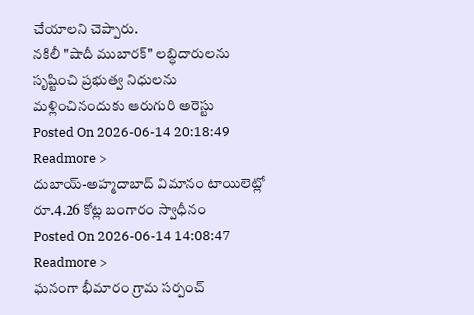చేయాలని చెప్పారు.
నకిలీ "షాదీ ముబారక్" లబ్ధిదారులను సృష్టించి ప్రభుత్వ నిధులను మళ్లించినందుకు ఆరుగురి అరెస్టు
Posted On 2026-06-14 20:18:49
Readmore >
దుబాయ్-అహ్మదాబాద్ విమానం టాయిలెట్లో రూ.4.26 కోట్ల బంగారం స్వాధీనం
Posted On 2026-06-14 14:08:47
Readmore >
ఘనంగా భీమారం గ్రామ సర్పంచ్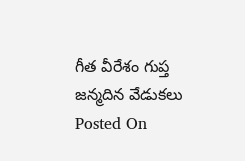గీత వీరేశం గుప్త జన్మదిన వేడుకలు
Posted On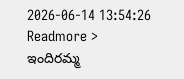2026-06-14 13:54:26
Readmore >
ఇందిరమ్మ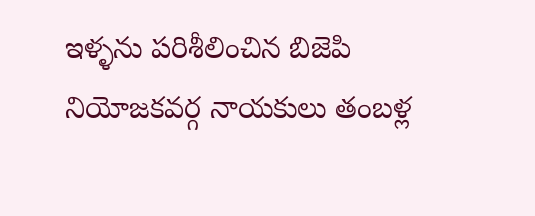ఇళ్ళను పరిశీలించిన బిజెపి నియోజకవర్గ నాయకులు తంబళ్ల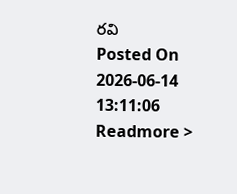రవి
Posted On 2026-06-14 13:11:06
Readmore >